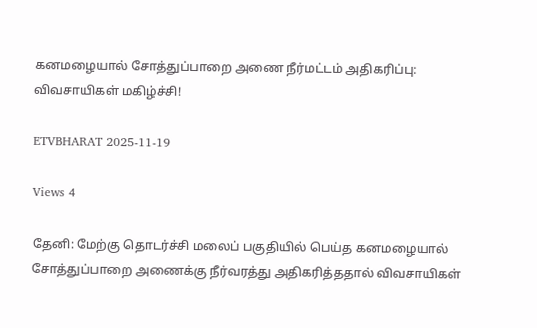கனமழையால் சோத்துப்பாறை அணை நீர்மட்டம் அதிகரிப்பு: விவசாயிகள் மகிழ்ச்சி!

ETVBHARAT 2025-11-19

Views 4

தேனி: மேற்கு தொடர்ச்சி மலைப் பகுதியில் பெய்த கனமழையால் சோத்துப்பாறை அணைக்கு நீர்வரத்து அதிகரித்ததால் விவசாயிகள்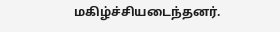மகிழ்ச்சியடைந்தனர்.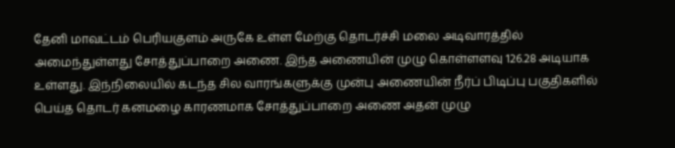தேனி மாவட்டம் பெரியகுளம் அருகே உள்ள மேற்கு தொடர்ச்சி மலை அடிவாரத்தில் அமைந்துள்ளது சோத்துப்பாறை அணை. இந்த அணையின் முழு கொள்ளளவு 126.28 அடியாக உள்ளது. இந்நிலையில் கடந்த சில வாரங்களுக்கு முன்பு அணையின் நீர்ப் பிடிப்பு பகுதிகளில் பெய்த தொடர் கனமழை காரணமாக சோத்துப்பாறை அணை அதன் முழு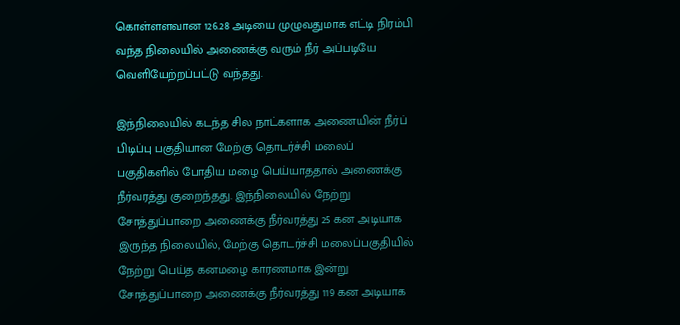கொள்ளளவான 126.28 அடியை முழுவதுமாக எட்டி நிரம்பி வந்த நிலையில் அணைக்கு வரும் நீர் அப்படியே வெளியேற்றப்பட்டு வந்தது.

இந்நிலையில் கடந்த சில நாட்களாக அணையின் நீர்ப் பிடிப்பு பகுதியான மேற்கு தொடர்ச்சி மலைப் பகுதிகளில் போதிய மழை பெய்யாததால் அணைக்கு நீர்வரத்து குறைந்தது. இந்நிலையில் நேற்று சோத்துப்பாறை அணைக்கு நீர்வரத்து 25 கன அடியாக இருந்த நிலையில், மேற்கு தொடர்ச்சி மலைப்பகுதியில் நேற்று பெய்த கனமழை காரணமாக இன்று சோத்துப்பாறை அணைக்கு நீர்வரத்து 119 கன அடியாக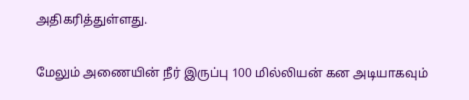அதிகரித்துள்ளது.

மேலும் அணையின் நீர் இருப்பு 100 மில்லியன் கன அடியாகவும்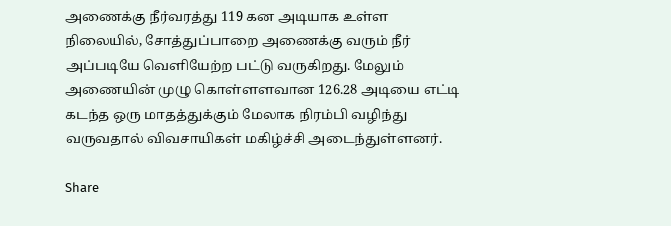அணைக்கு நீர்வரத்து 119 கன அடியாக உள்ள நிலையில், சோத்துப்பாறை அணைக்கு வரும் நீர் அப்படியே வெளியேற்ற பட்டு வருகிறது. மேலும் அணையின் முழு கொள்ளளவான 126.28 அடியை எட்டி கடந்த ஒரு மாதத்துக்கும் மேலாக நிரம்பி வழிந்து வருவதால் விவசாயிகள் மகிழ்ச்சி அடைந்துள்ளனர்.

Share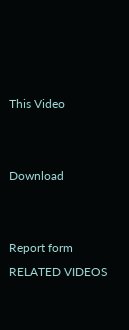This Video


Download


Report form
RELATED VIDEOS